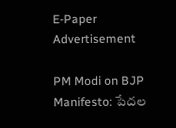E-Paper
Advertisement

PM Modi on BJP Manifesto: పేదల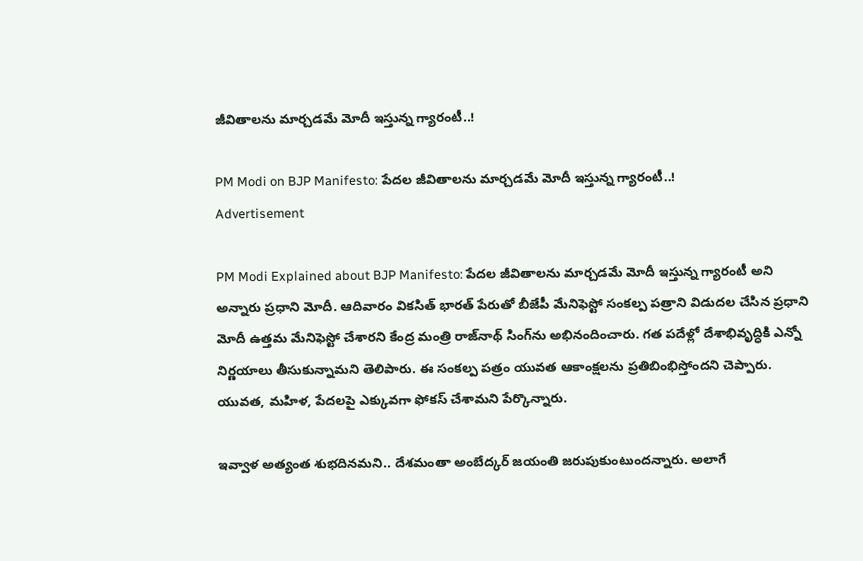జీవితాలను మార్చడమే మోదీ ఇస్తున్న గ్యారంటీ..!

PM Modi on BJP Manifesto: పేదల జీవితాలను మార్చడమే మోదీ ఇస్తున్న గ్యారంటీ..!
Advertisement

PM Modi Explained about BJP Manifesto: పేదల జీవితాలను మార్చడమే మోదీ ఇస్తున్న గ్యారంటీ అని అన్నారు ప్రధాని మోదీ. ఆదివారం వికసిత్ భారత్ పేరుతో బీజేపీ మేనిఫెస్టో సంకల్ప పత్రాని విడుదల చేసిన ప్రధాని మోదీ ఉత్తమ మేనిఫెస్టో చేశారని కేంద్ర మంత్రి రాజ్‌నాథ్ సింగ్‌ను అభినందించారు. గత పదేళ్లో దేశాభివృద్ధికి ఎన్నో నిర్ణయాలు తీసుకున్నామని తెలిపారు. ఈ సంకల్ప పత్రం యువత ఆకాంక్షలను ప్రతిబింభిస్తోందని చెప్పారు. యువత, మహిళ, పేదలపై ఎక్కువగా ఫోకస్ చేశామని పేర్కొన్నారు.

ఇవ్వాళ అత్యంత శుభదినమని.. దేశమంతా అంబేద్కర్ జయంతి జరుపుకుంటుందన్నారు. అలాగే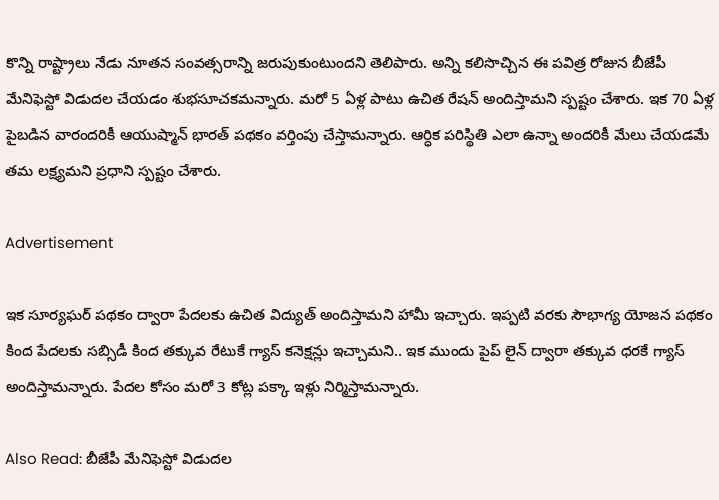కొన్ని రాష్ట్రాలు నేడు నూతన సంవత్సరాన్ని జరుపుకుంటుందని తెలిపారు. అన్ని కలిసొచ్చిన ఈ పవిత్ర రోజున బీజేపీ మేనిఫెస్టో విడుదల చేయడం శుభసూచకమన్నారు. మరో 5 ఏళ్ల పాటు ఉచిత రేషన్ అందిస్తామని స్పష్టం చేశారు. ఇక 70 ఏళ్ల పైబడిన వారందరికీ ఆయుష్మాన్ భారత్ పథకం వర్తింపు చేస్తామన్నారు. ఆర్ధిక పరిస్థితి ఎలా ఉన్నా అందరికీ మేలు చేయడమే తమ లక్ష్యమని ప్రధాని స్పష్టం చేశారు.

Advertisement

ఇక సూర్యఘర్ పథకం ద్వారా పేదలకు ఉచిత విద్యుత్ అందిస్తామని హామీ ఇచ్చారు. ఇప్పటి వరకు సౌభాగ్య యోజన పథకం కింద పేదలకు సబ్సిడీ కింద తక్కువ రేటుకే గ్యాస్ కనెక్షన్లు ఇచ్చామని.. ఇక ముందు పైప్ లైన్ ద్వారా తక్కువ ధరకే గ్యాస్ అందిస్తామన్నారు. పేదల కోసం మరో 3 కోట్ల పక్కా ఇళ్లు నిర్మిస్తామన్నారు.

Also Read: బీజేపీ మేనిఫెస్టో విడుదల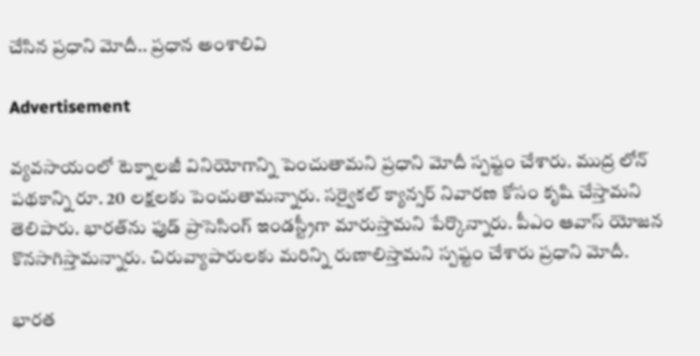చేసిన ప్రధాని మోదీ.. ప్రధాన అంశాలివి

Advertisement

వ్యవసాయంలో టెక్నాలజీ వినియోగాన్ని పెంచుతామని ప్రధాని మోదీ స్పష్టం చేశారు. ముద్ర లోన్ పథకాన్ని రూ. 20 లక్షలకు పెంచుతామన్నారు. సర్వైకల్ క్యాన్సర్ నివారణ కోసం కృషి చేస్తామని తెలిపారు. భారత్‌ను ఫుడ్ ప్రాసెసింగ్ ఇండస్ట్రీగా మారుస్తామని పేర్కొన్నారు. పీఎం ఆవాస్ యోజన కొనసాగిస్తామన్నారు. చిరువ్యాపారులకు మరిన్ని రుణాలిస్తామని స్పష్టం చేశారు ప్రధాని మోదీ.

భారత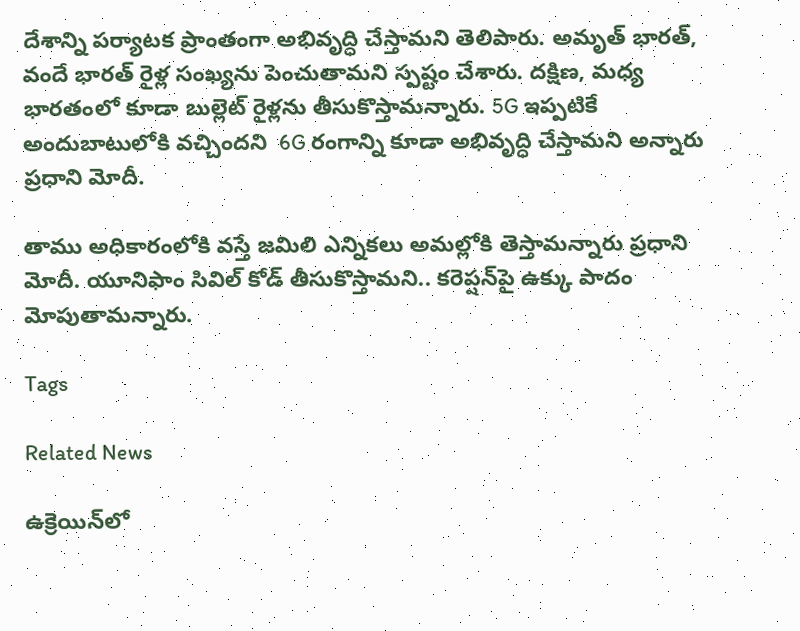దేశాన్ని పర్యాటక ప్రాంతంగా అభివృద్ధి చేస్తామని తెలిపారు. అమృత్ భారత్, వందే భారత్ రైళ్ల సంఖ్యను పెంచుతామని స్పష్టం చేశారు. దక్షిణ, మధ్య భారతంలో కూడా బుల్లెట్ రైళ్లను తీసుకొస్తామన్నారు. 5G ఇప్పటికే అందుబాటులోకి వచ్చిందని  6G రంగాన్ని కూడా అభివృద్ధి చేస్తామని అన్నారు ప్రధాని మోదీ.

తాము అధికారంలోకి వస్తే జమిలి ఎన్నికలు అమల్లోకి తెస్తామన్నారు ప్రధాని మోదీ. యూనిఫాం సివిల్ కోడ్ తీసుకొస్తామని.. కరెప్షన్‌పై ఉక్కు పాదం మోపుతామన్నారు.

Tags

Related News

ఉక్రెయిన్‌లో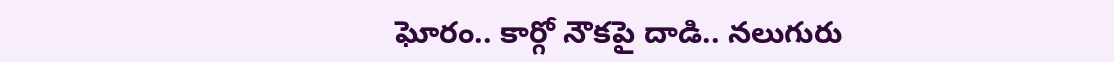ఘోరం.. కార్గో నౌకపై దాడి.. నలుగురు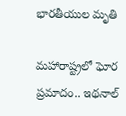భారతీయుల మృతి

మహారాష్ట్రలో ఘోర ప్రమాదం.. ఇథనాల్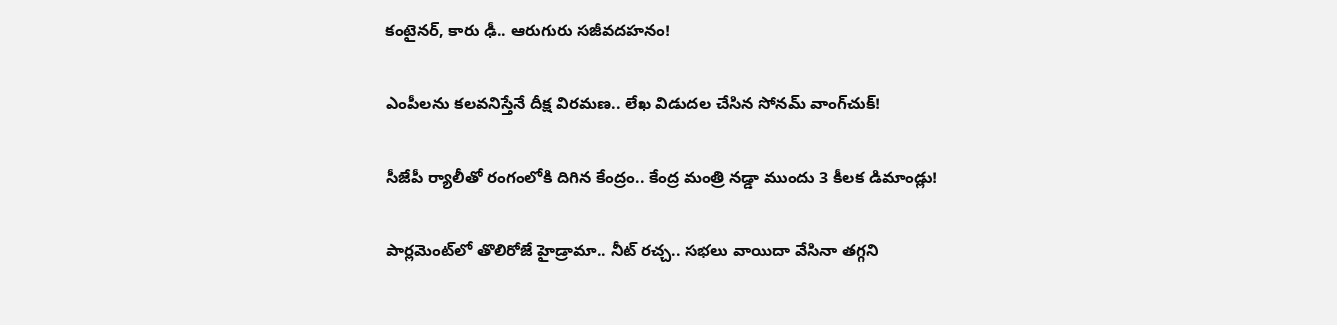కంటైనర్, కారు ఢీ.. ఆరుగురు సజీవదహనం!

ఎంపీలను కలవనిస్తేనే దీక్ష విరమణ.. లేఖ విడుదల చేసిన సోనమ్ వాంగ్‌చుక్!

సీజేపీ ర్యాలీతో రంగంలోకి దిగిన కేంద్రం.. కేంద్ర మంత్రి నడ్డా ముందు 3 కీలక డిమాండ్లు!

పార్లమెంట్‌లో తొలిరోజే హైడ్రామా.. నీట్ రచ్చ.. సభలు వాయిదా వేసినా తగ్గని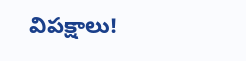విపక్షాలు!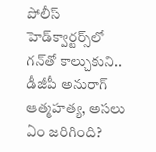పోలీస్ హెడ్‌క్వార్టర్స్‌లో గన్‌తో కాల్చుకుని.. డీజీపీ అనురాగ్‌ ఆత్మహత్య, అసలు ఏం జరిగింది?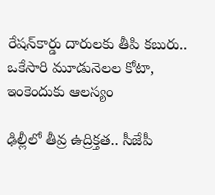రేషన్‌కార్డు దారులకు తీపి కబురు.. ఒకేసారి మూడునెలల కోటా, ఇంకెందుకు ఆలస్యం

ఢిల్లీలో తీవ్ర ఉద్రిక్తత.. సీజేపీ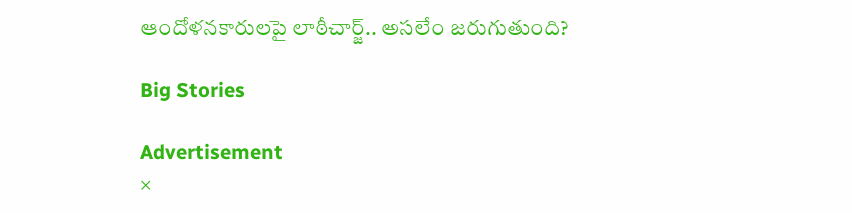ఆందోళనకారులపై లాఠీచార్జ్.. అసలేం జరుగుతుంది?

Big Stories

Advertisement
×